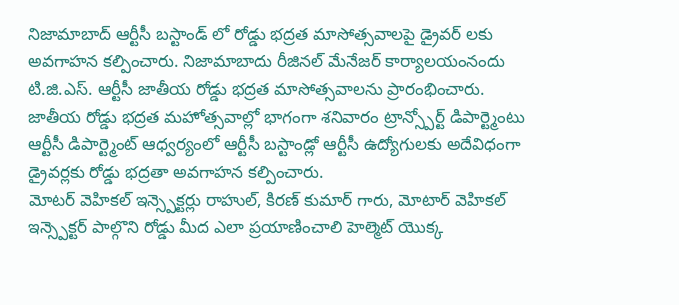నిజామాబాద్ ఆర్టీసీ బస్టాండ్ లో రోడ్డు భద్రత మాసోత్సవాలపై డ్రైవర్ లకు అవగాహన కల్పించారు. నిజామాబాదు రీజినల్ మేనేజర్ కార్యాలయంనందు టి.జి.ఎస్. ఆర్టీసీ జాతీయ రోడ్డు భద్రత మాసోత్సవాలను ప్రారంభించారు.
జాతీయ రోడ్డు భద్రత మహోత్సవాల్లో భాగంగా శనివారం ట్రాన్స్పోర్ట్ డిపార్ట్మెంటు ఆర్టీసీ డిపార్ట్మెంట్ ఆధ్వర్యంలో ఆర్టీసీ బస్టాండ్లో ఆర్టీసీ ఉద్యోగులకు అదేవిధంగా డ్రైవర్లకు రోడ్డు భద్రతా అవగాహన కల్పించారు.
మోటర్ వెహికల్ ఇన్స్పెక్టర్లు రాహుల్, కిరణ్ కుమార్ గారు, మోటార్ వెహికల్ ఇన్స్పెక్టర్ పాల్గొని రోడ్డు మీద ఎలా ప్రయాణించాలి హెల్మెట్ యొక్క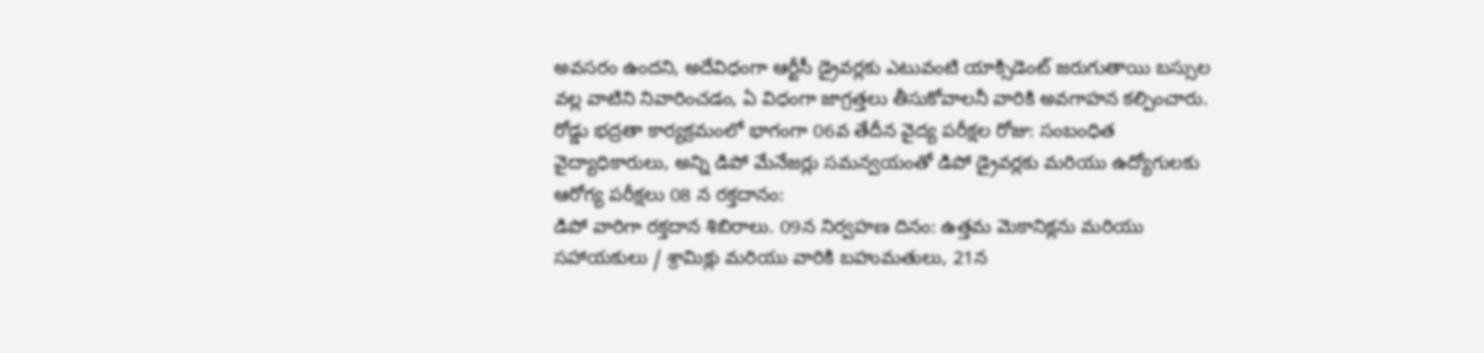అవసరం ఉందని, అదేవిధంగా ఆర్టీసీ డ్రైవర్లకు ఎటువంటి యాక్సిడెంట్ జరుగుతాయి బస్సుల వల్ల వాటిని నివారించడం, ఏ విధంగా జాగ్రత్తలు తీసుకోవాలనీ వారికి అవగాహన కల్పించారు.
రోడ్డు భద్రతా కార్యక్రమంలో భాగంగా 06వ తేదీన వైద్య పరీక్షల రోజు: సంబంధిత వైద్యాధికారులు, అన్ని డిపో మేనేజర్లు సమన్వయంతో డిపో డ్రైవర్లకు మరియు ఉద్యోగులకు ఆరోగ్య పరీక్షలు 08 న రక్తదానం:
డిపో వారిగా రక్తదాన శిబిరాలు. 09న నిర్వహణ దినం: ఉత్తమ మెకానిక్లను మరియు సహాయకులు / శ్రామిక్లు మరియు వారికి బహుమతులు, 21న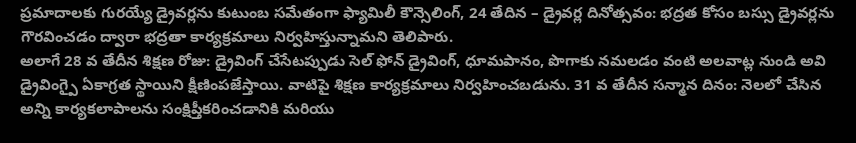ప్రమాదాలకు గురయ్యే డ్రైవర్లను కుటుంబ సమేతంగా ఫ్యామిలీ కౌన్సెలింగ్, 24 తేదిన – డ్రైవర్ల దినోత్సవం: భద్రత కోసం బస్సు డ్రైవర్లను గౌరవించడం ద్వారా భద్రతా కార్యక్రమాలు నిర్వహిస్తున్నామని తెలిపారు.
అలాగే 28 వ తేదీన శిక్షణ రోజు: డ్రైవింగ్ చేసేటప్పుడు సెల్ ఫోన్ డ్రైవింగ్, ధూమపానం, పొగాకు నమలడం వంటి అలవాట్ల నుండి అవి డ్రైవింగ్పై ఏకాగ్రత స్థాయిని క్షీణింపజేస్తాయి. వాటిపై శిక్షణ కార్యక్రమాలు నిర్వహించబడును. 31 వ తేదీన సన్మాన దినం: నెలలో చేసిన అన్ని కార్యకలాపాలను సంక్షిప్తీకరించడానికి మరియు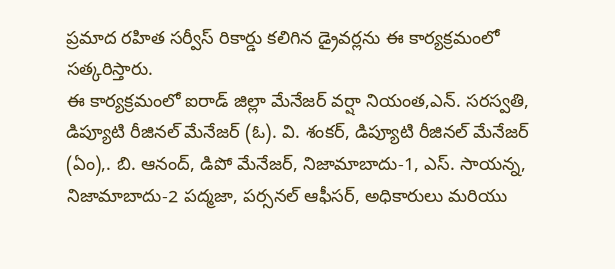ప్రమాద రహిత సర్వీస్ రికార్డు కలిగిన డ్రైవర్లను ఈ కార్యక్రమంలో సత్కరిస్తారు.
ఈ కార్యక్రమంలో ఐరాడ్ జిల్లా మేనేజర్ వర్షా నియంత,ఎన్. సరస్వతి, డిప్యూటి రీజినల్ మేనేజర్ (ఓ). వి. శంకర్, డిప్యూటి రీజినల్ మేనేజర్ (ఏం),. బి. ఆనంద్, డిపో మేనేజర్, నిజామాబాదు-1, ఎస్. సాయన్న, నిజామాబాదు-2 పద్మజా, పర్సనల్ ఆఫీసర్, అధికారులు మరియు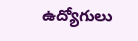ఉద్యోగులు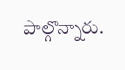పాల్గొన్నారు.